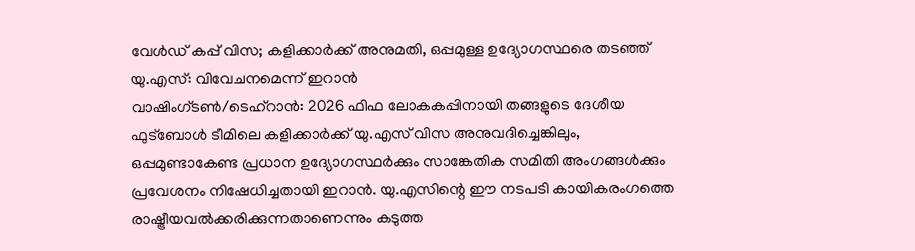വേൾഡ് കപ്പ് വിസ; കളിക്കാർക്ക് അനുമതി, ഒപ്പമുള്ള ഉദ്യോഗസ്ഥരെ തടഞ്ഞ് യു.എസ്: വിവേചനമെന്ന് ഇറാൻ
വാഷിംഗ്ടൺ/ടെഹ്റാൻ: 2026 ഫിഫ ലോകകപ്പിനായി തങ്ങളുടെ ദേശീയ ഫുട്ബോൾ ടീമിലെ കളിക്കാർക്ക് യു.എസ് വിസ അനുവദിച്ചെങ്കിലും, ഒപ്പമുണ്ടാകേണ്ട പ്രധാന ഉദ്യോഗസ്ഥർക്കും സാങ്കേതിക സമിതി അംഗങ്ങൾക്കും പ്രവേശനം നിഷേധിച്ചതായി ഇറാൻ. യു.എസിന്റെ ഈ നടപടി കായികരംഗത്തെ രാഷ്ട്രീയവൽക്കരിക്കുന്നതാണെന്നും കടുത്ത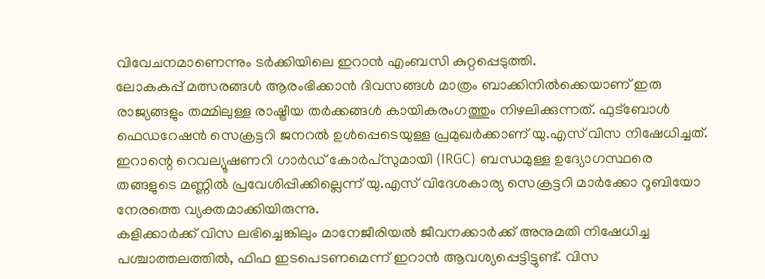വിവേചനമാണെന്നും ടർക്കിയിലെ ഇറാൻ എംബസി കുറ്റപ്പെടുത്തി.
ലോകകപ്പ് മത്സരങ്ങൾ ആരംഭിക്കാൻ ദിവസങ്ങൾ മാത്രം ബാക്കിനിൽക്കെയാണ് ഇരു രാജ്യങ്ങളും തമ്മിലുള്ള രാഷ്ട്രീയ തർക്കങ്ങൾ കായികരംഗത്തും നിഴലിക്കുന്നത്. ഫുട്ബോൾ ഫെഡറേഷൻ സെക്രട്ടറി ജനറൽ ഉൾപ്പെടെയുള്ള പ്രമുഖർക്കാണ് യു.എസ് വിസ നിഷേധിച്ചത്. ഇറാന്റെ റെവല്യൂഷണറി ഗാർഡ് കോർപ്സുമായി (IRGC) ബന്ധമുള്ള ഉദ്യോഗസ്ഥരെ തങ്ങളുടെ മണ്ണിൽ പ്രവേശിപ്പിക്കില്ലെന്ന് യു.എസ് വിദേശകാര്യ സെക്രട്ടറി മാർക്കോ റൂബിയോ നേരത്തെ വ്യക്തമാക്കിയിരുന്നു.
കളിക്കാർക്ക് വിസ ലഭിച്ചെങ്കിലും മാനേജീരിയൽ ജീവനക്കാർക്ക് അനുമതി നിഷേധിച്ച പശ്ചാത്തലത്തിൽ, ഫിഫ ഇടപെടണമെന്ന് ഇറാൻ ആവശ്യപ്പെട്ടിട്ടുണ്ട്. വിസ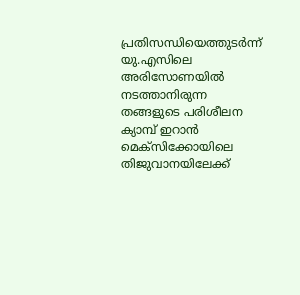പ്രതിസന്ധിയെത്തുടർന്ന് യു.എസിലെ അരിസോണയിൽ നടത്താനിരുന്ന തങ്ങളുടെ പരിശീലന ക്യാമ്പ് ഇറാൻ മെക്സിക്കോയിലെ തിജുവാനയിലേക്ക്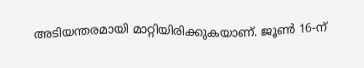അടിയന്തരമായി മാറ്റിയിരിക്കുകയാണ്. ജൂൺ 16-ന്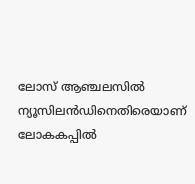ലോസ് ആഞ്ചലസിൽ ന്യൂസിലൻഡിനെതിരെയാണ് ലോകകപ്പിൽ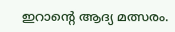ഇറാന്റെ ആദ്യ മത്സരം.